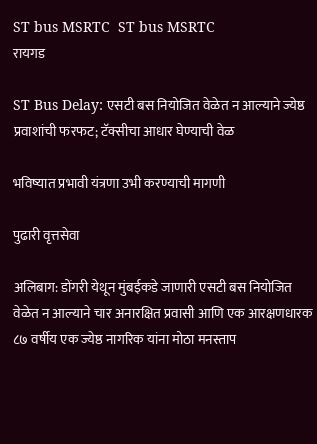ST bus MSRTC  ST bus MSRTC
रायगड

ST Bus Delay: एसटी बस नियोजित वेळेत न आल्याने ज्येष्ठ प्रवाशांची फरफट; टॅक्सीचा आधार घेण्याची वेळ

भविष्यात प्रभावी यंत्रणा उभी करण्याची मागणी

पुढारी वृत्तसेवा

अलिबाग: डोंगरी येथून मुंबईकडे जाणारी एसटी बस नियोजित वेळेत न आल्याने चार अनारक्षित प्रवासी आणि एक आरक्षणधारक ८७ वर्षीय एक ज्येष्ठ नागरिक यांना मोठा मनस्ताप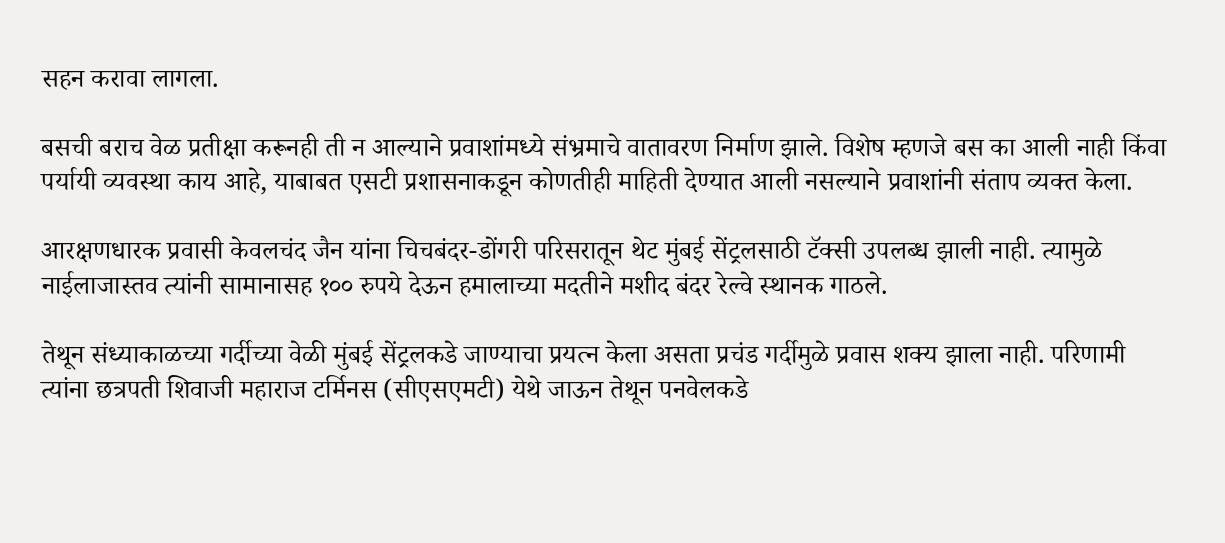सहन करावा लागला.

बसची बराच वेळ प्रतीक्षा करूनही ती न आल्याने प्रवाशांमध्ये संभ्रमाचे वातावरण निर्माण झाले. विशेष म्हणजे बस का आली नाही किंवा पर्यायी व्यवस्था काय आहे, याबाबत एसटी प्रशासनाकडून कोणतीही माहिती देण्यात आली नसल्याने प्रवाशांनी संताप व्यक्त केला.

आरक्षणधारक प्रवासी केवलचंद जैन यांना चिचबंदर-डोंगरी परिसरातून थेट मुंबई सेंट्रलसाठी टॅक्सी उपलब्ध झाली नाही. त्यामुळे नाईलाजास्तव त्यांनी सामानासह १०० रुपये देऊन हमालाच्या मदतीने मशीद बंदर रेल्वे स्थानक गाठले.

तेथून संध्याकाळच्या गर्दीच्या वेळी मुंबई सेंट्रलकडे जाण्याचा प्रयत्न केला असता प्रचंड गर्दीमुळे प्रवास शक्य झाला नाही. परिणामी त्यांना छत्रपती शिवाजी महाराज टर्मिनस (सीएसएमटी) येथे जाऊन तेथून पनवेलकडे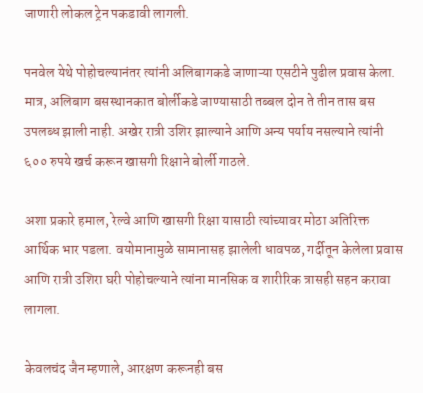जाणारी लोकल ट्रेन पकडावी लागली.

पनवेल येथे पोहोचल्यानंतर त्यांनी अलिबागकडे जाणाऱ्या एसटीने पुढील प्रवास केला. मात्र, अलिबाग बसस्थानकात बोर्लीकडे जाण्यासाठी तब्बल दोन ते तीन तास बस उपलब्ध झाली नाही. अखेर रात्री उशिर झाल्याने आणि अन्य पर्याय नसल्याने त्यांनी ६०० रुपये खर्च करून खासगी रिक्षाने बोर्ली गाठले.

अशा प्रकारे हमाल, रेल्वे आणि खासगी रिक्षा यासाठी त्यांच्यावर मोठा अतिरिक्त आर्थिक भार पडला. वयोमानामुळे सामानासह झालेली धावपळ, गर्दीतून केलेला प्रवास आणि रात्री उशिरा घरी पोहोचल्याने त्यांना मानसिक व शारीरिक त्रासही सहन करावा लागला.

केवलचंद जैन म्हणाले, आरक्षण करूनही बस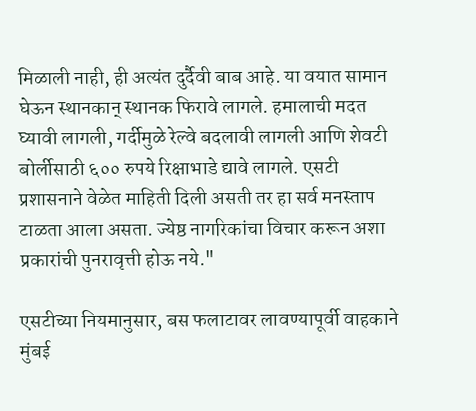मिळाली नाही, ही अत्यंत दुर्दैवी बाब आहे. या वयात सामान घेऊन स्थानकान् स्थानक फिरावे लागले. हमालाची मदत घ्यावी लागली, गर्दीमुळे रेल्वे बदलावी लागली आणि शेवटी बोर्लीसाठी ६०० रुपये रिक्षाभाडे द्यावे लागले. एसटी प्रशासनाने वेळेत माहिती दिली असती तर हा सर्व मनस्ताप टाळता आला असता. ज्येष्ठ नागरिकांचा विचार करून अशा प्रकारांची पुनरावृत्ती होऊ नये."

एसटीच्या नियमानुसार, बस फलाटावर लावण्यापूर्वी वाहकाने मुंबई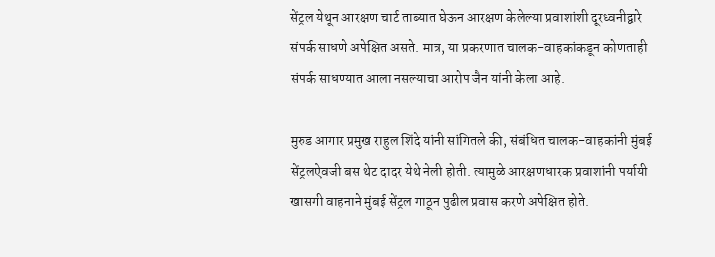सेंट्रल येथून आरक्षण चार्ट ताब्यात घेऊन आरक्षण केलेल्या प्रवाशांशी दूरध्वनीद्वारे संपर्क साधणे अपेक्षित असते. मात्र, या प्रकरणात चालक-वाहकांकडून कोणताही संपर्क साधण्यात आला नसल्याचा आरोप जैन यांनी केला आहे.

मुरुड आगार प्रमुख राहुल शिंदे यांनी सांगितले की, संबंधित चालक-वाहकांनी मुंबई सेंट्रलऐवजी बस थेट दादर येथे नेली होती. त्यामुळे आरक्षणधारक प्रवाशांनी पर्यायी खासगी वाहनाने मुंबई सेंट्रल गाठून पुढील प्रवास करणे अपेक्षित होते.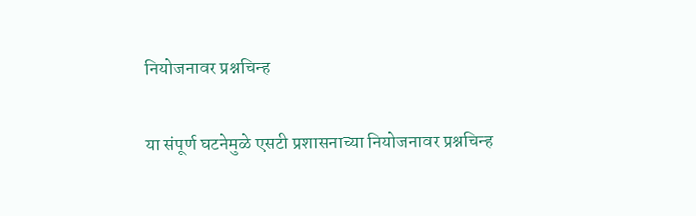नियोजनावर प्रश्नचिन्ह

या संपूर्ण घटनेमुळे एसटी प्रशासनाच्या नियोजनावर प्रश्नचिन्ह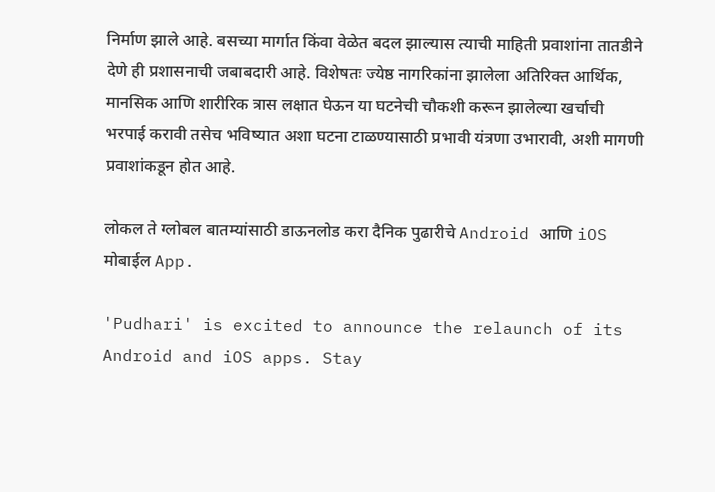निर्माण झाले आहे. बसच्या मार्गात किंवा वेळेत बदल झाल्यास त्याची माहिती प्रवाशांना तातडीने देणे ही प्रशासनाची जबाबदारी आहे. विशेषतः ज्येष्ठ नागरिकांना झालेला अतिरिक्त आर्थिक, मानसिक आणि शारीरिक त्रास लक्षात घेऊन या घटनेची चौकशी करून झालेल्या खर्चाची भरपाई करावी तसेच भविष्यात अशा घटना टाळण्यासाठी प्रभावी यंत्रणा उभारावी, अशी मागणी प्रवाशांकडून होत आहे.

लोकल ते ग्लोबल बातम्यांसाठी डाऊनलोड करा दैनिक पुढारीचे Android आणि iOS मोबाईल App.

'Pudhari' is excited to announce the relaunch of its Android and iOS apps. Stay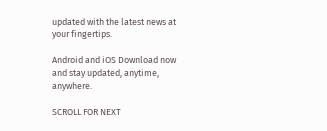updated with the latest news at your fingertips.

Android and iOS Download now and stay updated, anytime, anywhere.

SCROLL FOR NEXT